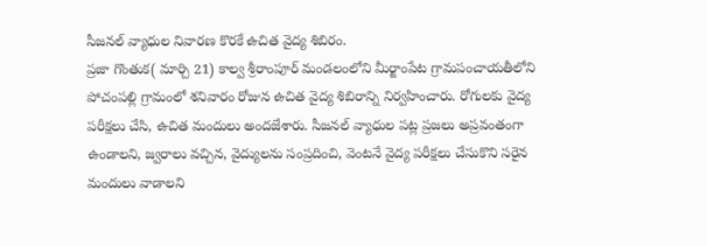సీజనల్ వ్యాధుల నివారణ కొరకే ఉచిత వైద్య శిబిరం.
ప్రజా గొంతుక( మార్చి 21) కాల్వ శ్రీరాంపూర్ మండలంలోని మీర్జాంపేట గ్రామపంచాయతీలోని పోచంపల్లి గ్రామంలో శనివారం రోజున ఉచిత వైద్య శిబిరాన్ని నిర్వహించారు. రోగులకు వైద్య పరీక్షలు చేసి, ఉచిత మందులు అందజేశారు. సీజనల్ వ్యాధుల పట్ల ప్రజలు అప్రవంతంగా ఉండాలని, జ్వరాలు వచ్చిన, వైద్యులను సంప్రదించి, వెంటనే వైద్య పరీక్షలు చేసుకొని సరైన మందులు వాడాలని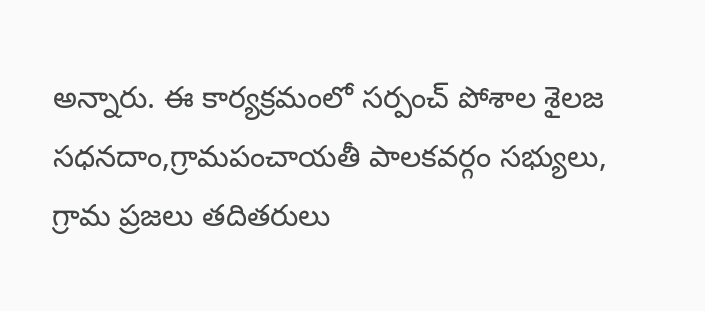అన్నారు. ఈ కార్యక్రమంలో సర్పంచ్ పోశాల శైలజ సధనదాం,గ్రామపంచాయతీ పాలకవర్గం సభ్యులు, గ్రామ ప్రజలు తదితరులు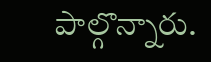పాల్గొన్నారు.